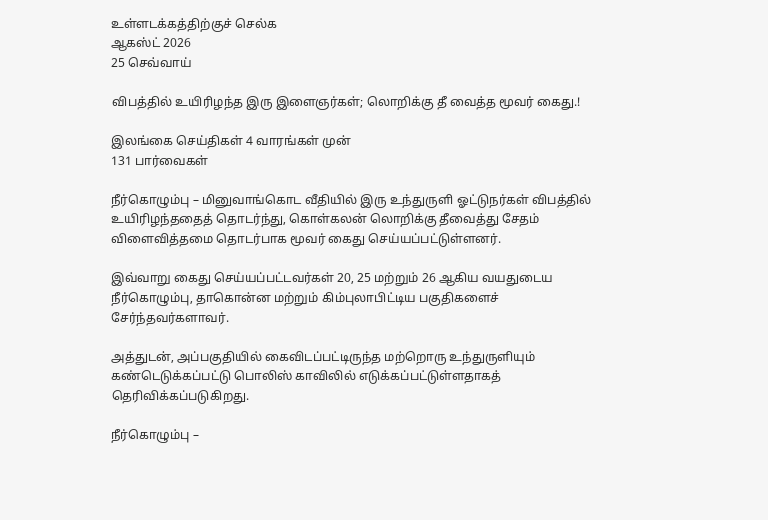உள்ளடக்கத்திற்குச் செல்க
ஆகஸ்ட் 2026
25 செவ்வாய்

விபத்தில் உயிரிழந்த இரு இளைஞர்கள்; லொறிக்கு தீ வைத்த மூவர் கைது.!

இலங்கை செய்திகள் 4 வாரங்கள் முன்
131 பார்வைகள்

நீர்கொழும்பு – மினுவாங்கொட வீதியில் இரு உந்துருளி ஓட்டுநர்கள் விபத்தில் உயிரிழந்ததைத் தொடர்ந்து, கொள்கலன் லொறிக்கு தீவைத்து சேதம் விளைவித்தமை தொடர்பாக மூவர் கைது செய்யப்பட்டுள்ளனர்.

இவ்வாறு கைது செய்யப்பட்டவர்கள் 20, 25 மற்றும் 26 ஆகிய வயதுடைய நீர்கொழும்பு, தாகொன்ன மற்றும் கிம்புலாபிட்டிய பகுதிகளைச் சேர்ந்தவர்களாவர்.

அத்துடன், அப்பகுதியில் கைவிடப்பட்டிருந்த மற்றொரு உந்துருளியும் கண்டெடுக்கப்பட்டு பொலிஸ் காவிலில் எடுக்கப்பட்டுள்ளதாகத் தெரிவிக்கப்படுகிறது.

நீர்கொழும்பு –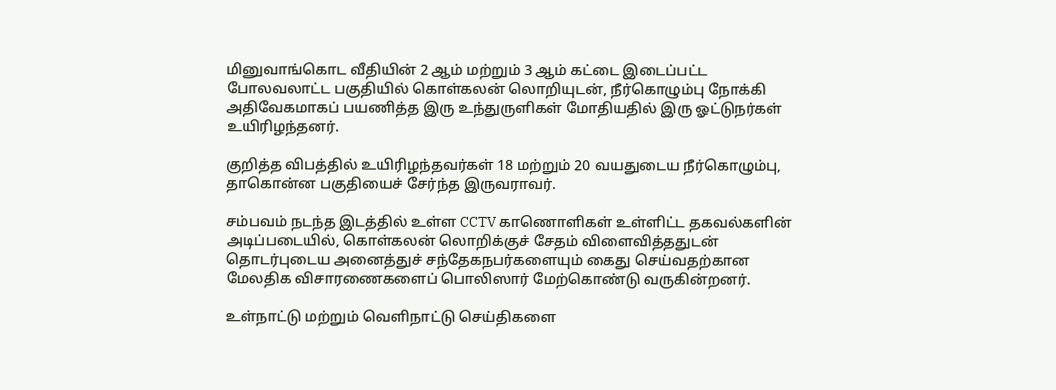மினுவாங்கொட வீதியின் 2 ஆம் மற்றும் 3 ஆம் கட்டை இடைப்பட்ட போலவலாட்ட பகுதியில் கொள்கலன் லொறியுடன், நீர்கொழும்பு நோக்கி அதிவேகமாகப் பயணித்த இரு உந்துருளிகள் மோதியதில் இரு ஓட்டுநர்கள் உயிரிழந்தனர்.

குறித்த விபத்தில் உயிரிழந்தவர்கள் 18 மற்றும் 20 வயதுடைய நீர்கொழும்பு, தாகொன்ன பகுதியைச் சேர்ந்த இருவராவர்.

சம்பவம் நடந்த இடத்தில் உள்ள CCTV காணொளிகள் உள்ளிட்ட தகவல்களின் அடிப்படையில், கொள்கலன் லொறிக்குச் சேதம் விளைவித்ததுடன் தொடர்புடைய அனைத்துச் சந்தேகநபர்களையும் கைது செய்வதற்கான மேலதிக விசாரணைகளைப் பொலிஸார் மேற்கொண்டு வருகின்றனர்.

உள்நாட்டு மற்றும் வெளிநாட்டு செய்திகளை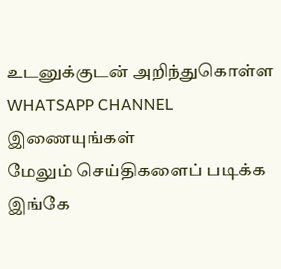உடனுக்குடன் அறிந்துகொள்ள WHATSAPP CHANNEL இணையுங்கள்
மேலும் செய்திகளைப் படிக்க இங்கே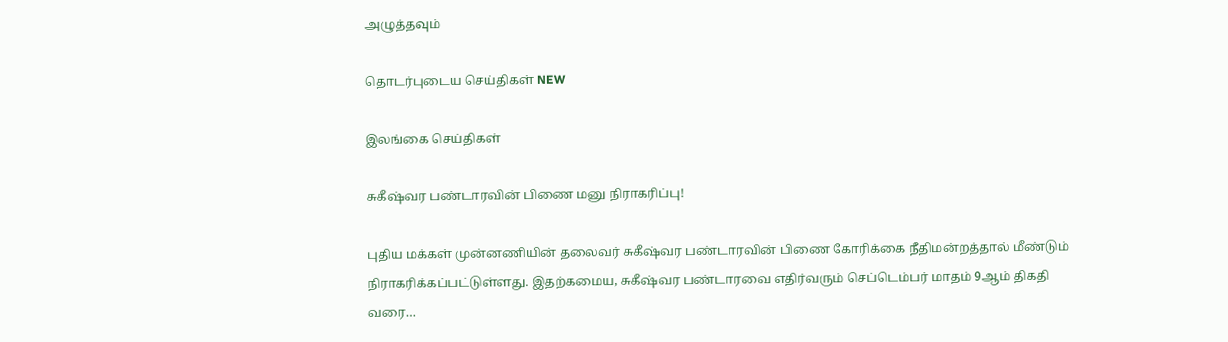அழுத்தவும்

தொடர்புடைய செய்திகள் NEW

இலங்கை செய்திகள்

சுகீஷ்வர பண்டாரவின் பிணை மனு நிராகரிப்பு!

புதிய மக்கள் முன்னணியின் தலைவர் சுகீஷ்வர பண்டாரவின் பிணை கோரிக்கை நீதிமன்றத்தால் மீண்டும் நிராகரிக்கப்பட்டுள்ளது. இதற்கமைய, சுகீஷ்வர பண்டாரவை எதிர்வரும் செப்டெம்பர் மாதம் 9ஆம் திகதி வரை…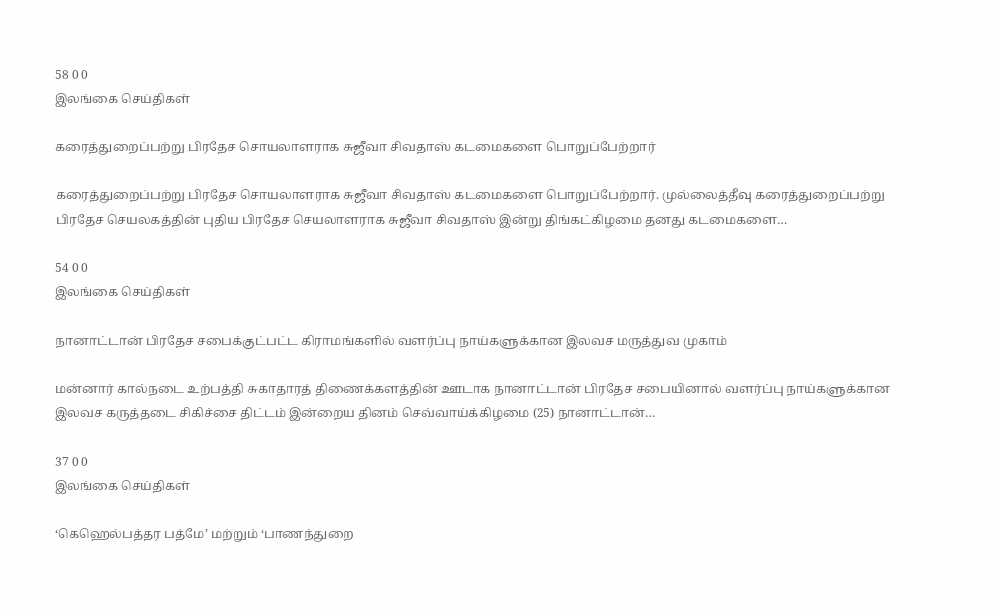58 0 0
இலங்கை செய்திகள்

கரைத்துறைப்பற்று பிரதேச சொயலாளராக சுஜீவா சிவதாஸ் கடமைகளை பொறுப்பேற்றார்

கரைத்துறைப்பற்று பிரதேச சொயலாளராக சுஜீவா சிவதாஸ் கடமைகளை பொறுப்பேற்றார். முல்லைத்தீவு கரைத்துறைப்பற்று பிரதேச செயலகத்தின் புதிய பிரதேச செயலாளராக சுஜீவா சிவதாஸ் இன்று திங்கட்கிழமை தனது கடமைகளை…

54 0 0
இலங்கை செய்திகள்

நானாட்டான் பிரதேச சபைக்குட்பட்ட கிராமங்களில் வளர்ப்பு நாய்களுக்கான இலவச மருத்துவ முகாம்

மன்னார் கால்நடை உற்பத்தி சுகாதாரத் திணைக்களத்தின் ஊடாக நானாட்டான் பிரதேச சபையினால் வளர்ப்பு நாய்களுக்கான இலவச கருத்தடை சிகிச்சை திட்டம் இன்றைய தினம் செவ்வாய்க்கிழமை (25) நானாட்டான்…

37 0 0
இலங்கை செய்திகள்

‘கெஹெல்பத்தர பத்மே’ மற்றும் ‘பாணந்துறை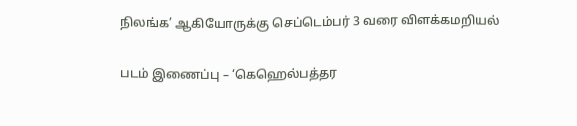நிலங்க’ ஆகியோருக்கு செப்டெம்பர் 3 வரை விளக்கமறியல்

படம் இணைப்பு – ‘கெஹெல்பத்தர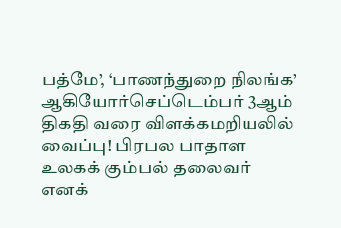பத்மே’, ‘பாணந்துறை நிலங்க’ ஆகியோர்செப்டெம்பர் 3ஆம் திகதி வரை விளக்கமறியலில் வைப்பு! பிரபல பாதாள உலகக் கும்பல் தலைவர் எனக்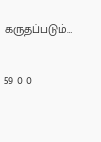கருதப்படும்…

59 0 0